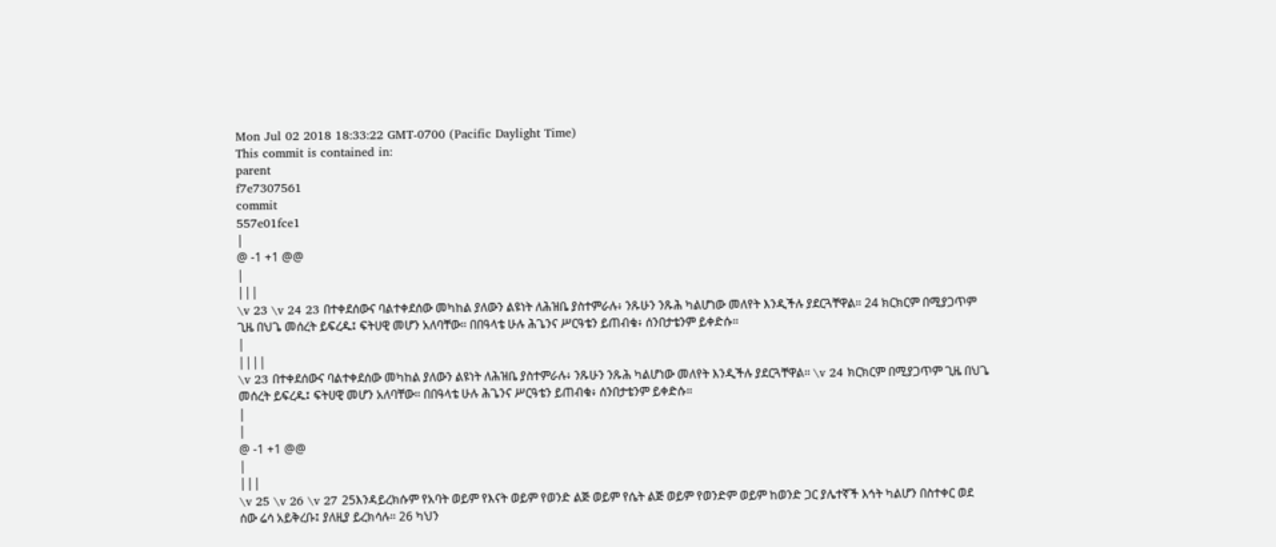Mon Jul 02 2018 18:33:22 GMT-0700 (Pacific Daylight Time)
This commit is contained in:
parent
f7e7307561
commit
557e01fce1
|
@ -1 +1 @@
|
|||
\v 23 \v 24 23 በተቀደሰውና ባልተቀደሰው መካከል ያለውን ልዩነት ለሕዝቤ ያስተምራሉ፥ ንጹሁን ንጹሕ ካልሆነው መለየት እንዲችሉ ያደርጓቸዋል። 24 ክርክርም በሚያጋጥም ጊዜ በህጌ መሰረት ይፍረዱ፤ ፍትሀዊ መሆን አለባቸው። በበዓላቴ ሁሉ ሕጌንና ሥርዓቴን ይጠብቁ፥ ሰንበታቴንም ይቀድሱ።
|
||||
\v 23 በተቀደሰውና ባልተቀደሰው መካከል ያለውን ልዩነት ለሕዝቤ ያስተምራሉ፥ ንጹሁን ንጹሕ ካልሆነው መለየት እንዲችሉ ያደርጓቸዋል። \v 24 ክርክርም በሚያጋጥም ጊዜ በህጌ መሰረት ይፍረዱ፤ ፍትሀዊ መሆን አለባቸው። በበዓላቴ ሁሉ ሕጌንና ሥርዓቴን ይጠብቁ፥ ሰንበታቴንም ይቀድሱ።
|
|
@ -1 +1 @@
|
|||
\v 25 \v 26 \v 27 25እንዳይረክሱም የአባት ወይም የእናት ወይም የወንድ ልጅ ወይም የሴት ልጅ ወይም የወንድም ወይም ከወንድ ጋር ያሌተኛች እኅት ካልሆን በስተቀር ወደ ሰው ሬሳ አይቅረቡ፤ ያለዚያ ይረክሳሉ። 26 ካህን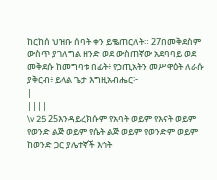ከርከሰ ህዝቡ ሰባት ቀን ይቈጠርለት። 27በመቅደስም ውስጥ ያገለግል ዘንድ ወደ ውስጠኛው አደባባይ ወደ መቅደሱ ከመግባቱ በፊት፥ የኃጢአትን መሥዋዕት ለራሱ ያቅርብ፥ ይላል ጌታ እግዚአብሔር፦
|
||||
\v 25 25እንዳይረክሱም የአባት ወይም የእናት ወይም የወንድ ልጅ ወይም የሴት ልጅ ወይም የወንድም ወይም ከወንድ ጋር ያሌተኛች እኅት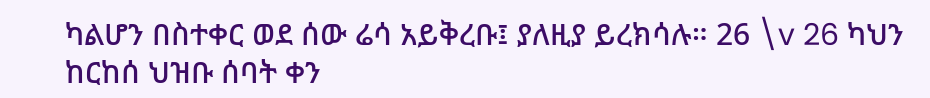ካልሆን በስተቀር ወደ ሰው ሬሳ አይቅረቡ፤ ያለዚያ ይረክሳሉ። 26 \v 26 ካህን ከርከሰ ህዝቡ ሰባት ቀን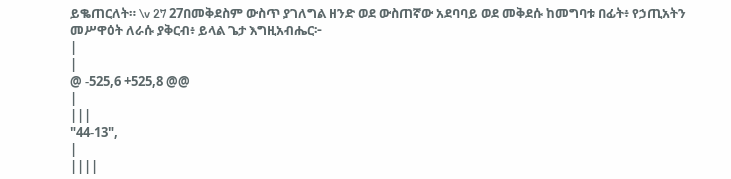ይቈጠርለት። \v 27 27በመቅደስም ውስጥ ያገለግል ዘንድ ወደ ውስጠኛው አደባባይ ወደ መቅደሱ ከመግባቱ በፊት፥ የኃጢአትን መሥዋዕት ለራሱ ያቅርብ፥ ይላል ጌታ እግዚአብሔር፦
|
|
@ -525,6 +525,8 @@
|
|||
"44-13",
|
||||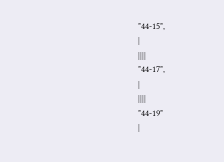"44-15",
|
||||
"44-17",
|
||||
"44-19"
|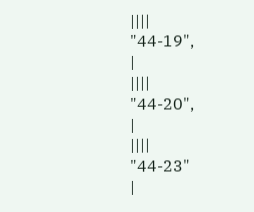||||
"44-19",
|
||||
"44-20",
|
||||
"44-23"
|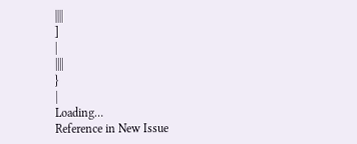||||
]
|
||||
}
|
Loading…
Reference in New Issue